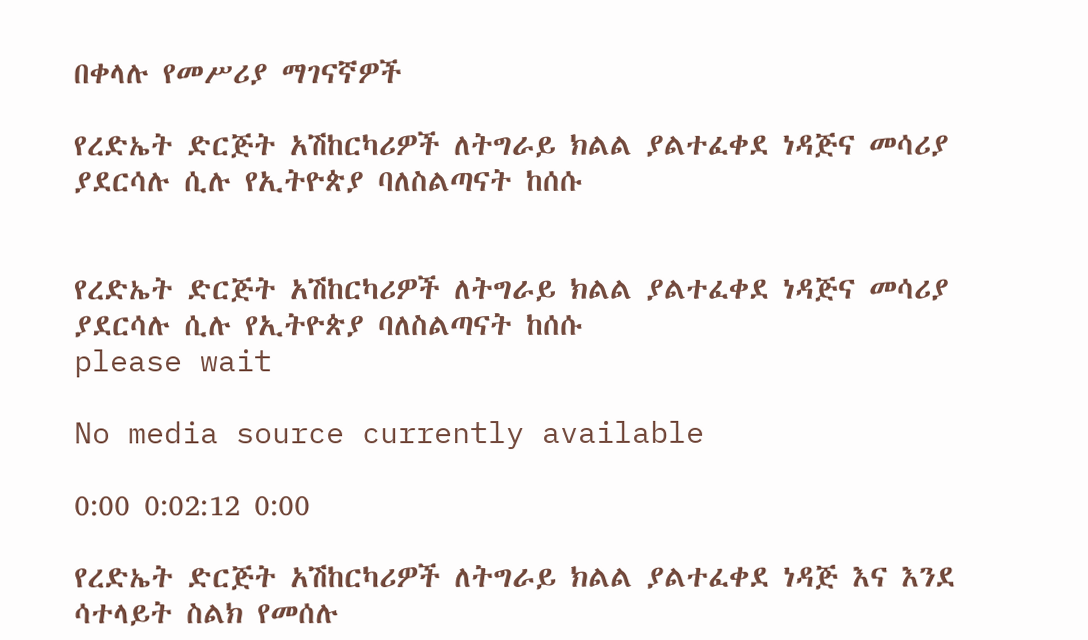በቀላሉ የመሥሪያ ማገናኛዎች

የረድኤት ድርጅት አሽከርካሪዎች ለትግራይ ክልል ያልተፈቀደ ነዳጅና መሳሪያ ያደርሳሉ ሲሉ የኢትዮጵያ ባለስልጣናት ከሰሱ


የረድኤት ድርጅት አሽከርካሪዎች ለትግራይ ክልል ያልተፈቀደ ነዳጅና መሳሪያ ያደርሳሉ ሲሉ የኢትዮጵያ ባለስልጣናት ከሰሱ
please wait

No media source currently available

0:00 0:02:12 0:00

የረድኤት ድርጅት አሽከርካሪዎች ለትግራይ ክልል ያልተፈቀደ ነዳጅ እና እንደ ሳተላይት ስልክ የመሰሉ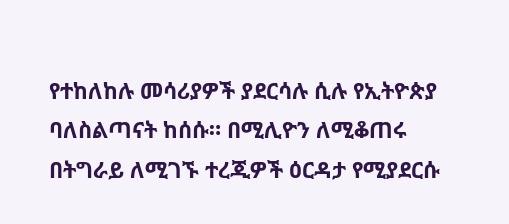የተከለከሉ መሳሪያዎች ያደርሳሉ ሲሉ የኢትዮጵያ ባለስልጣናት ከሰሱ። በሚሊዮን ለሚቆጠሩ በትግራይ ለሚገኙ ተረጂዎች ዕርዳታ የሚያደርሱ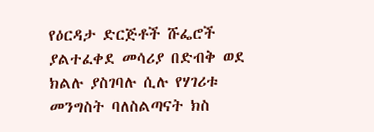የዕርዳታ ድርጅቶች ሹፌሮች ያልተፈቀደ መሳሪያ በድብቅ ወደ ክልሉ ያስገባሉ ሲሉ የሃገሪቱ መንግስት ባለስልጣናት ክስ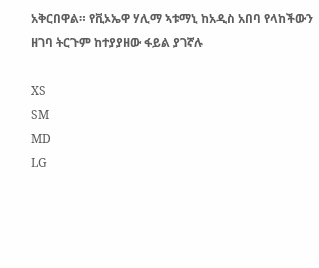አቅርበዋል። የቪኦኤዋ ሃሊማ ኣቱማኒ ከአዲስ አበባ የላከችውን ዘገባ ትርጉም ከተያያዘው ፋይል ያገኛሉ

XS
SM
MD
LG